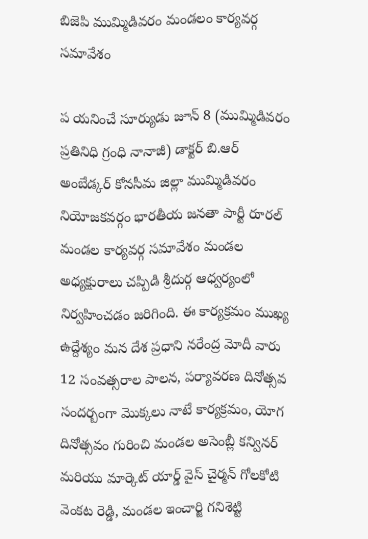బిజెపి ముమ్మిడివరం మండలం కార్యవర్గ సమావేశం

ప యనించే సూర్యుడు జూన్ 8 (ముమ్మిడివరం ప్రతినిధి గ్రంధి నానాజీ) డాక్టర్ బి.ఆర్ అంబేడ్కర్ కోనసీమ జిల్లా ముమ్మిడివరం నియోజకవర్గం భారతీయ జనతా పార్టీ రూరల్ మండల కార్యవర్గ సమావేశం మండల అధ్యక్షురాలు చప్పిడి శ్రీదుర్గ ఆధ్వర్యంలో నిర్వహించడం జరిగింది. ఈ కార్యక్రమం ముఖ్య ఉద్దేశ్యం మన దేశ ప్రధాని నరేంద్ర మోదీ వారు 12 సంవత్సరాల పాలన, పర్యావరణ దినోత్సవ సందర్బంగా మొక్కలు నాటే కార్యక్రమం, యోగ దినోత్సవం గురించి మండల అసెంబ్లీ కన్వినర్ మరియు మార్కెట్ యార్డ్ వైస్ చైర్మన్ గోలకోటి వెంకట రెడ్డి, మండల ఇంచార్జి గనిశెట్టి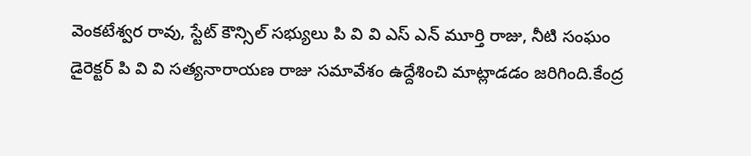వెంకటేశ్వర రావు, స్టేట్ కౌన్సిల్ సభ్యులు పి వి వి ఎస్ ఎన్ మూర్తి రాజు, నీటి సంఘం డైరెక్టర్ పి వి వి సత్యనారాయణ రాజు సమావేశం ఉద్దేశించి మాట్లాడడం జరిగింది.కేంద్ర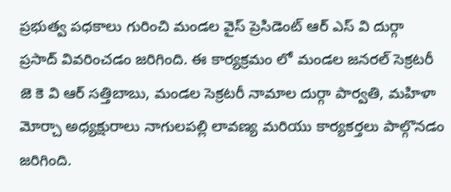ప్రభుత్వ పధకాలు గురించి మండల వైస్ ప్రెసిడెంట్ ఆర్ ఎస్ వి దుర్గా ప్రసాద్ వివరించడం జరిగింది. ఈ కార్యక్రమం లో మండల జనరల్ సెక్రటరీ జె కె వి ఆర్ సత్తిబాబు, మండల సెక్రటరీ నామాల దుర్గా పార్వతి, మహిళా మోర్చా అధ్యక్షురాలు నాగులపల్లి లావణ్య మరియు కార్యకర్తలు పాల్గొనడం జరిగింది.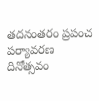తదనంతరం ప్రపంచ పర్యావరణ దినోత్సవం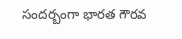సందర్బంగా భారత గౌరవ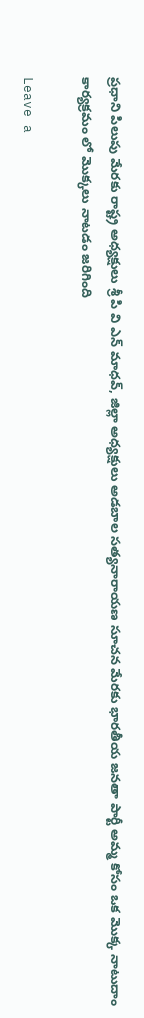ప్రధాని పిలుపు మేరకు రాష్ట్ర అధ్యక్షులు శ్రీ పి వి ఎన్ మాధవ్, జిల్లా అధ్యక్షులు అడబాల సత్యనారాయణ సూచన మేరకు భారతీయ జనతా పార్టీ అమ్మ కోసం ఒక మొక్క నాటుదాం కార్యక్రమం లో మొక్కలు నాటడం జరిగింది

Leave a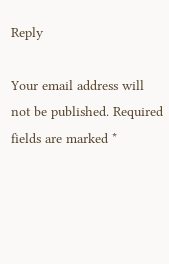Reply

Your email address will not be published. Required fields are marked *